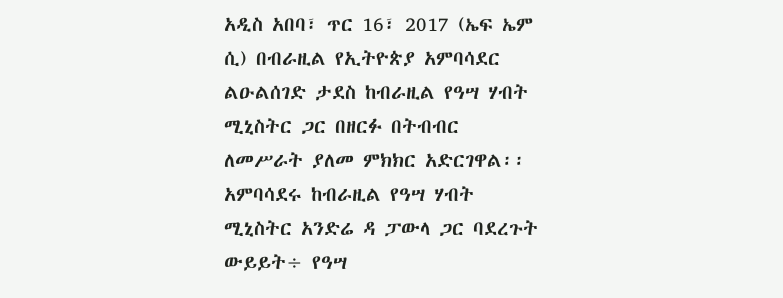አዲስ አበባ፣ ጥር 16፣ 2017 (ኤፍ ኤም ሲ) በብራዚል የኢትዮጵያ አምባሳደር ልዑልሰገድ ታደስ ከብራዚል የዓሣ ሃብት ሚኒስትር ጋር በዘርፉ በትብብር ለመሥራት ያለመ ምክክር አድርገዋል፡፡
አምባሳደሩ ከብራዚል የዓሣ ሃብት ሚኒስትር አንድሬ ዳ ፓውላ ጋር ባደረጉት ውይይት÷ የዓሣ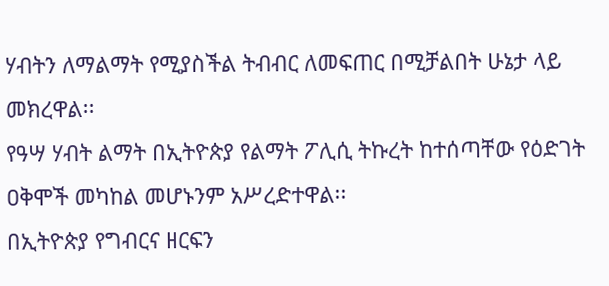ሃብትን ለማልማት የሚያስችል ትብብር ለመፍጠር በሚቻልበት ሁኔታ ላይ መክረዋል፡፡
የዓሣ ሃብት ልማት በኢትዮጵያ የልማት ፖሊሲ ትኩረት ከተሰጣቸው የዕድገት ዐቅሞች መካከል መሆኑንም አሥረድተዋል፡፡
በኢትዮጵያ የግብርና ዘርፍን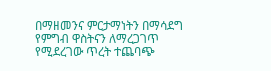በማዘመንና ምርታማነትን በማሳደግ የምግብ ዋስትናን ለማረጋገጥ የሚደረገው ጥረት ተጨባጭ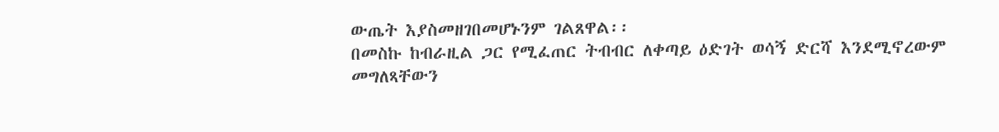ውጤት እያስመዘገበመሆኑንም ገልጸዋል፡፡
በመስኩ ከብራዚል ጋር የሚፈጠር ትብብር ለቀጣይ ዕድገት ወሳኝ ድርሻ እንደሚኖረውም መግለጻቸውን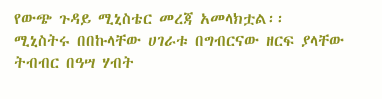የውጭ ጉዳይ ሚኒስቴር መረጃ አመላክቷል፡፡
ሚኒስትሩ በበኩላቸው ሀገራቱ በግብርናው ዘርፍ ያላቸው ትብብር በዓሣ ሃብት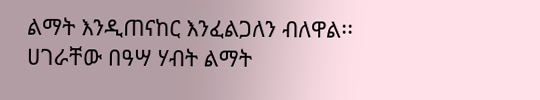ልማት እንዲጠናከር እንፈልጋለን ብለዋል፡፡
ሀገራቸው በዓሣ ሃብት ልማት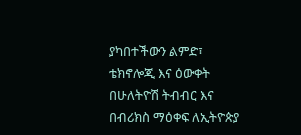ያካበተችውን ልምድ፣ ቴክኖሎጂ እና ዕውቀት በሁለትዮሽ ትብብር እና በብሪክስ ማዕቀፍ ለኢትዮጵያ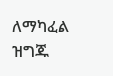ለማካፈል ዝግጁ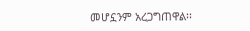መሆኗንም አረጋግጠዋል፡፡